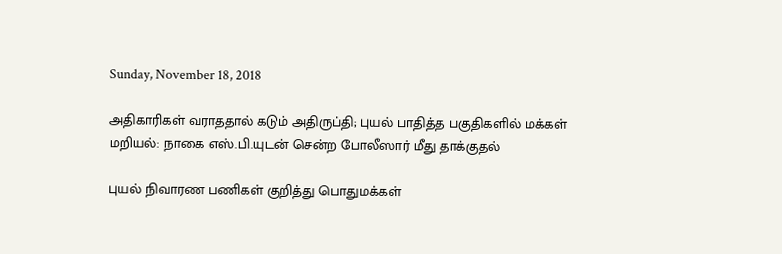Sunday, November 18, 2018

அதிகாரிகள் வராததால் கடும் அதிருப்தி; புயல் பாதித்த பகுதிகளில் மக்கள் மறியல்: நாகை எஸ்.பி.யுடன் சென்ற போலீஸார் மீது தாக்குதல்

புயல் நிவாரண பணிகள் குறித்து பொதுமக்கள்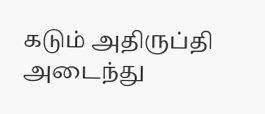கடும் அதிருப்தி அடைந்து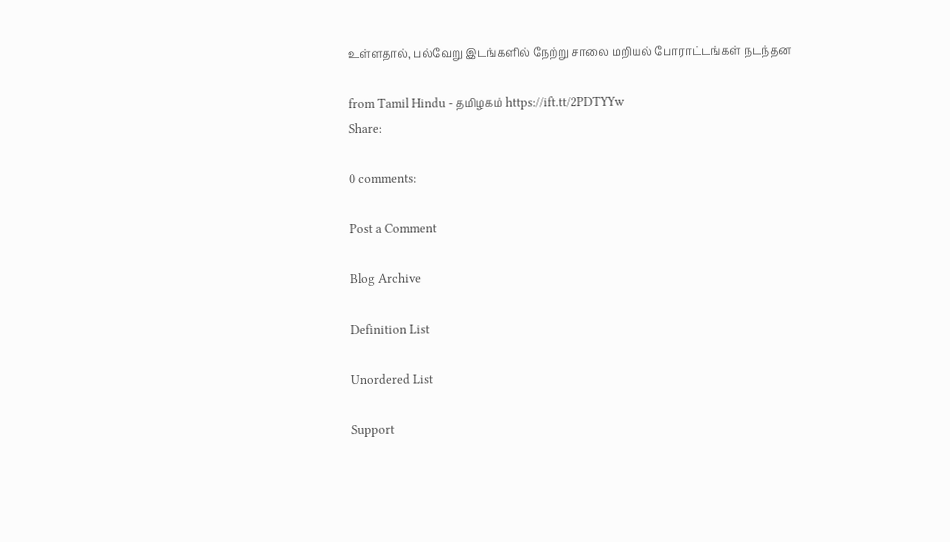உள்ளதால், பல்வேறு இடங்களில் நேற்று சாலை மறியல் போராட்டங்கள் நடந்தன

from Tamil Hindu - தமிழகம் https://ift.tt/2PDTYYw
Share:

0 comments:

Post a Comment

Blog Archive

Definition List

Unordered List

Support